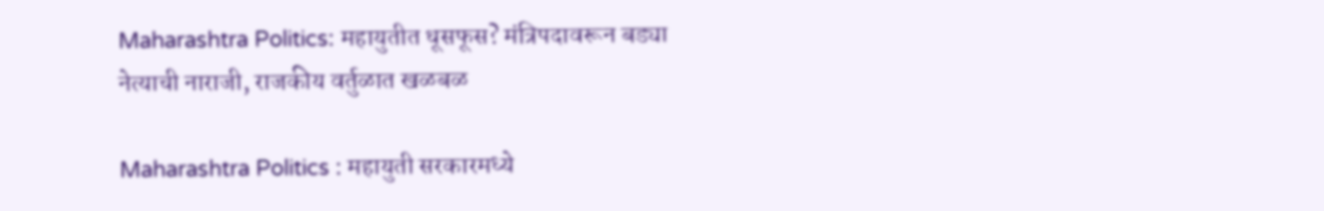Maharashtra Politics: महायुतीत धूसफूस? मंत्रिपदावरून बड्या नेत्याची नाराजी, राजकीय वर्तुळात खळबळ

Maharashtra Politics : महायुती सरकारमध्ये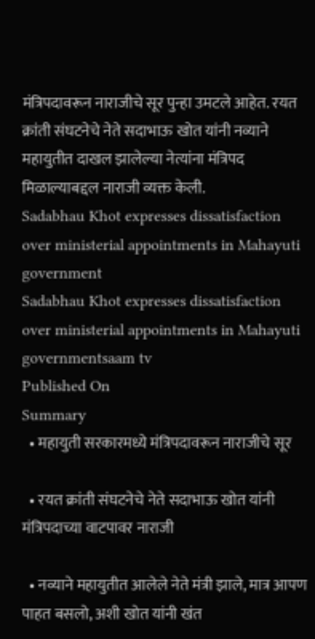मंत्रिपदावरून नाराजीचे सूर पुन्हा उमटले आहेत. रयत क्रांती संघटनेचे नेते सदाभाऊ खोत यांनी नव्याने महायुतीत दाखल झालेल्या नेत्यांना मंत्रिपद मिळाल्याबद्दल नाराजी व्यक्त केली.
Sadabhau Khot expresses dissatisfaction over ministerial appointments in Mahayuti government
Sadabhau Khot expresses dissatisfaction over ministerial appointments in Mahayuti governmentsaam tv
Published On
Summary
  • महायुती सरकारमध्ये मंत्रिपदावरून नाराजीचे सूर

  • रयत क्रांती संघटनेचे नेते सदाभाऊ खोत यांनी मंत्रिपदाच्या वाटपावर नाराजी

  • नव्याने महायुतीत आलेले नेते मंत्री झाले, मात्र आपण पाहत बसलो, अशी खोत यांनी खंत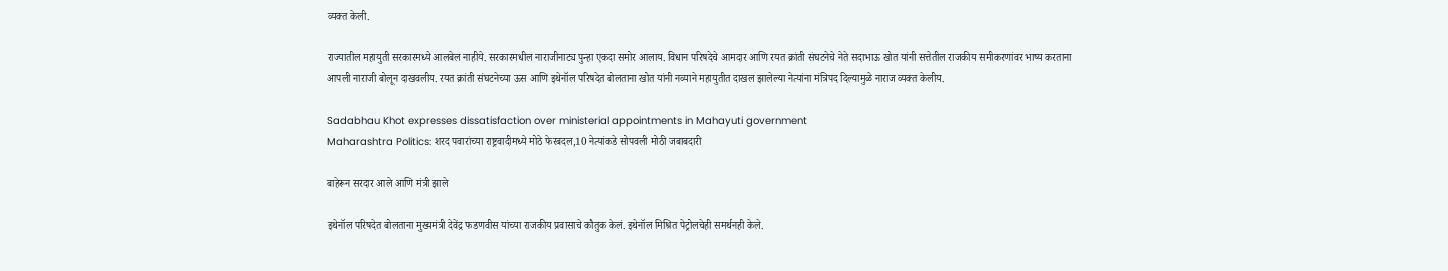व्यक्त केली.

राज्यातील महायुती सरकारमध्ये आलबेल नाहीये. सरकारमधील नाराजीनाट्य पुन्हा एकदा समोर आलाय. विधान परिषदेचे आमदार आणि रयत क्रांती संघटनेचे नेते सदाभाऊ खोत यांनी सत्तेतील राजकीय समीकरणांवर भाष्य करताना आपली नाराजी बोलून दाखवलीय. रयत क्रांती संघटनेच्या ऊस आणि इथेनॉल परिषदेत बोलताना खोत यांनी नव्याने महायुतीत दाखल झालेल्या नेत्यांना मंत्रिपद दिल्यामुळे नाराज व्यक्त केलीय.

Sadabhau Khot expresses dissatisfaction over ministerial appointments in Mahayuti government
Maharashtra Politics: शरद पवारांच्या राष्ट्रवादीमध्ये मोठे फेरबदल,10 नेत्यांकडे सोपवली मोठी जबाबदारी

बाहेरून सरदार आले आणि मंत्री झाले

इथेनॉल परिषदेत बोलताना मुख्यमंत्री देवेंद्र फडणवीस यांच्या राजकीय प्रवासाचे कौतुक केलं. इथेनॉल मिश्रित पेट्रोलचेही समर्थनही केले.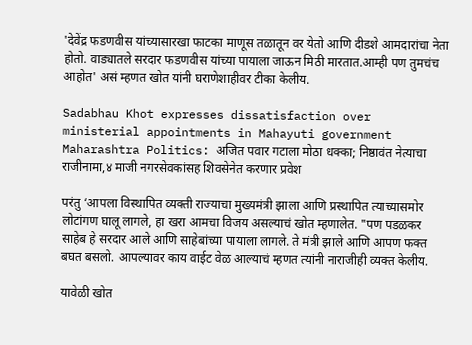'देवेंद्र फडणवीस यांच्यासारखा फाटका माणूस तळातून वर येतो आणि दीडशे आमदारांचा नेता होतो. वाड्यातले सरदार फडणवीस यांच्या पायाला जाऊन मिठी मारतात.आम्ही पण तुमचंच आहोत' असं म्हणत खोत यांनी घराणेशाहीवर टीका केलीय.

Sadabhau Khot expresses dissatisfaction over ministerial appointments in Mahayuti government
Maharashtra Politics: अजित पवार गटाला मोठा धक्का; निष्ठावंत नेत्याचा राजीनामा,४ माजी नगरसेवकांसह शिवसेनेत करणार प्रवेश

परंतु ‘आपला विस्थापित व्यक्ती राज्याचा मुख्यमंत्री झाला आणि प्रस्थापित त्याच्यासमोर लोटांगण घालू लागले, हा खरा आमचा विजय असल्याचं खोत म्हणालेत. "पण पडळकर साहेब हे सरदार आले आणि साहेबांच्या पायाला लागले. ते मंत्री झाले आणि आपण फक्त बघत बसलो. आपल्यावर काय वाईट वेळ आल्याचं म्हणत त्यांनी नाराजीही व्यक्त केलीय.

यावेळी खोत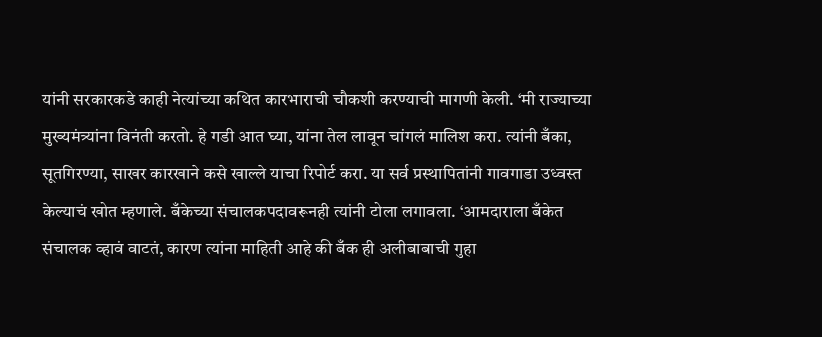यांनी सरकारकडे काही नेत्यांच्या कथित कारभाराची चौकशी करण्याची मागणी केली. ‘मी राज्याच्या मुख्यमंत्र्यांना विनंती करतो. हे गडी आत घ्या, यांना तेल लावून चांगलं मालिश करा. त्यांनी बँका, सूतगिरण्या, साखर कारखाने कसे खाल्ले याचा रिपोर्ट करा. या सर्व प्रस्थापितांनी गावगाडा उध्वस्त केल्याचं खोत म्हणाले. बँकेच्या संचालकपदावरूनही त्यांनी टोला लगावला. ‘आमदाराला बँकेत संचालक व्हावं वाटतं, कारण त्यांना माहिती आहे की बँक ही अलीबाबाची गुहा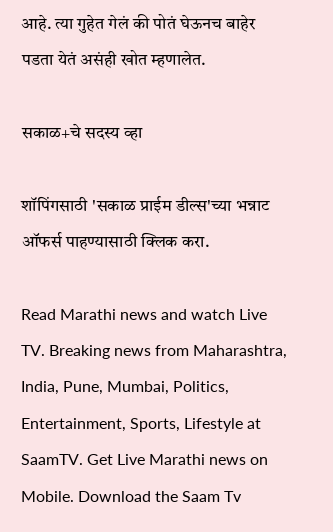आहे. त्या गुहेत गेलं की पोतं घेऊनच बाहेर पडता येतं असंही खोत म्हणालेत.

सकाळ+चे सदस्य व्हा

शॉपिंगसाठी 'सकाळ प्राईम डील्स'च्या भन्नाट ऑफर्स पाहण्यासाठी क्लिक करा.

Read Marathi news and watch Live TV. Breaking news from Maharashtra, India, Pune, Mumbai, Politics, Entertainment, Sports, Lifestyle at SaamTV. Get Live Marathi news on Mobile. Download the Saam Tv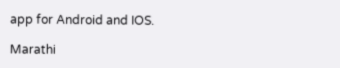app for Android and IOS.

Marathi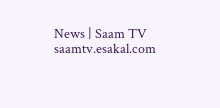News | Saam TV
saamtv.esakal.com